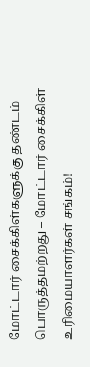மோட்டார் சைக்கிள்களுக்கு தண்டம் பொருத்தமற்றது – மோட்டார் சைக்கிள் உரிமையாளர்கள் சங்கம்!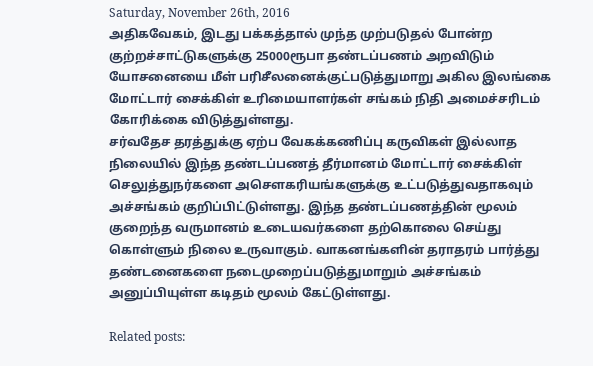Saturday, November 26th, 2016
அதிகவேகம், இடது பக்கத்தால் முந்த முற்படுதல் போன்ற குற்றச்சாட்டுகளுக்கு 25000ரூபா தண்டப்பணம் அறவிடும் யோசனையை மீள் பரிசீலனைக்குட்படுத்துமாறு அகில இலங்கை மோட்டார் சைக்கிள் உரிமையாளர்கள் சங்கம் நிதி அமைச்சரிடம் கோரிக்கை விடுத்துள்ளது.
சர்வதேச தரத்துக்கு ஏற்ப வேகக்கணிப்பு கருவிகள் இல்லாத நிலையில் இந்த தண்டப்பணத் தீர்மானம் மோட்டார் சைக்கிள் செலுத்துநர்களை அசௌகரியங்களுக்கு உட்படுத்துவதாகவும் அச்சங்கம் குறிப்பிட்டுள்ளது. இந்த தண்டப்பணத்தின் மூலம் குறைந்த வருமானம் உடையவர்களை தற்கொலை செய்து கொள்ளும் நிலை உருவாகும். வாகனங்களின் தராதரம் பார்த்து தண்டனைகளை நடைமுறைப்படுத்துமாறும் அச்சங்கம் அனுப்பியுள்ள கடிதம் மூலம் கேட்டுள்ளது.

Related posts: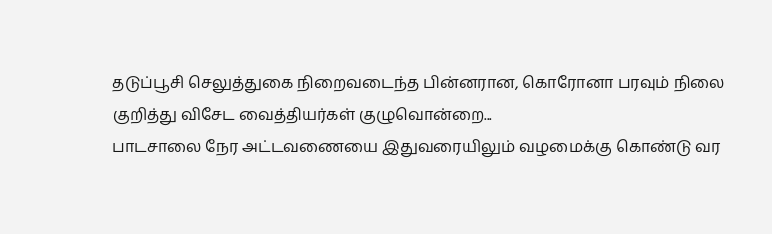தடுப்பூசி செலுத்துகை நிறைவடைந்த பின்னரான, கொரோனா பரவும் நிலை குறித்து விசேட வைத்தியர்கள் குழுவொன்றை...
பாடசாலை நேர அட்டவணையை இதுவரையிலும் வழமைக்கு கொண்டு வர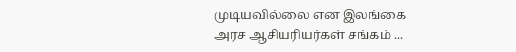முடியவில்லை என இலங்கை அரச ஆசியரியர்கள் சங்கம் ...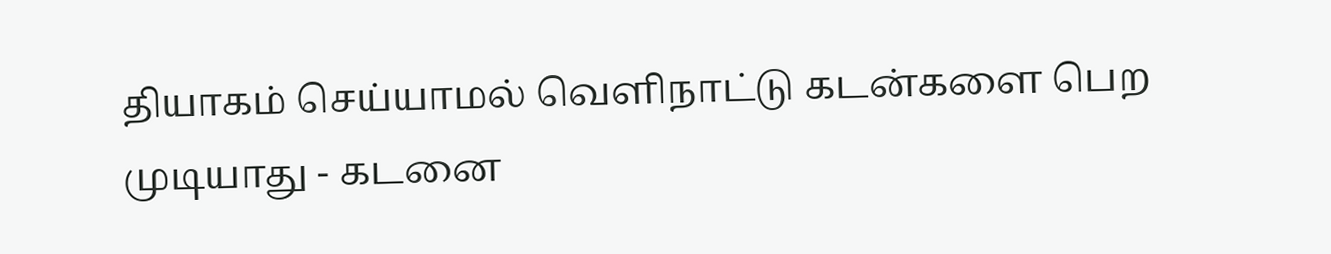தியாகம் செய்யாமல் வெளிநாட்டு கடன்களை பெற முடியாது - கடனை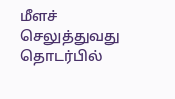மீளச் செலுத்துவது தொடர்பில்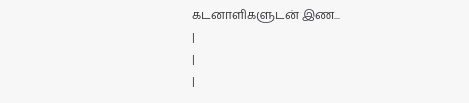கடனாளிகளுடன் இண...
|
|
|